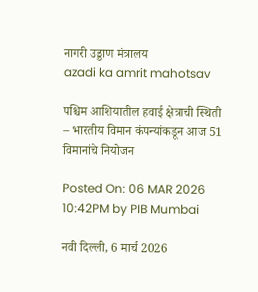नागरी उड्डाण मंत्रालय
azadi ka amrit mahotsav

पश्चिम आशियातील हवाई क्षेत्राची स्थिती – भारतीय विमान कंपन्यांकडून आज 51 विमानांचे नियोजन

Posted On: 06 MAR 2026 10:42PM by PIB Mumbai

नवी दिल्ली, 6 मार्च 2026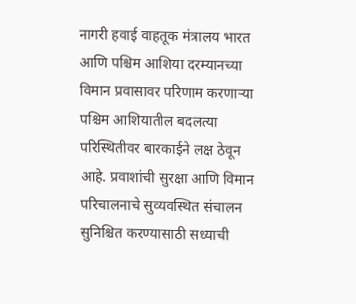नागरी हवाई वाहतूक मंत्रालय भारत आणि पश्चिम आशिया दरम्यानच्या विमान प्रवासावर परिणाम करणाऱ्या पश्चिम आशियातील बदलत्या परिस्थितीवर बारकाईने लक्ष ठेवून आहे. प्रवाशांची सुरक्षा आणि विमान परिचालनाचे सुव्यवस्थित संचालन सुनिश्चित करण्यासाठी सध्याची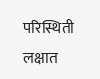परिस्थिती लक्षात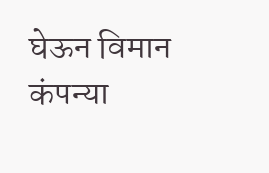घेऊन विमान कंपन्या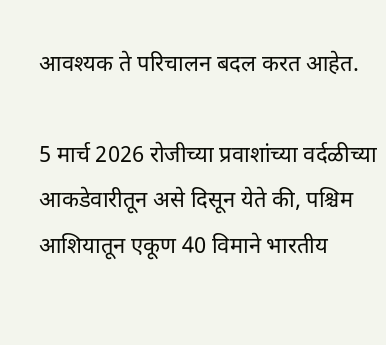आवश्यक ते परिचालन बदल करत आहेत.

5 मार्च 2026 रोजीच्या प्रवाशांच्या वर्दळीच्या आकडेवारीतून असे दिसून येते की, पश्चिम आशियातून एकूण 40 विमाने भारतीय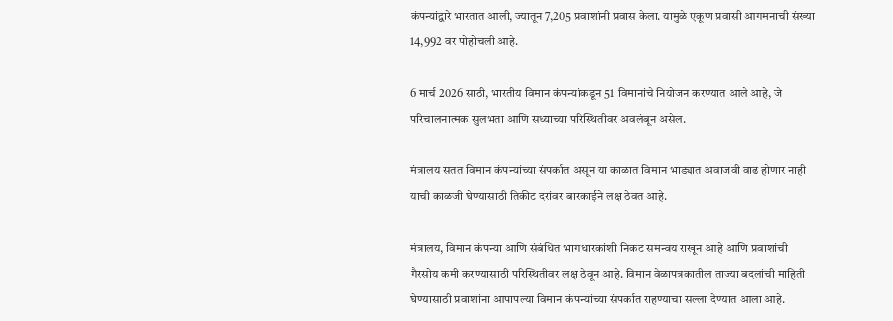कंपन्यांद्वारे भारतात आली, ज्यातून 7,205 प्रवाशांनी प्रवास केला. यामुळे एकूण प्रवासी आगमनाची संख्या 14,992 वर पोहोचली आहे.

6 मार्च 2026 साठी, भारतीय विमान कंपन्यांकडून 51 विमानांचे नियोजन करण्यात आले आहे, जे परिचालनात्मक सुलभता आणि सध्याच्या परिस्थितीवर अवलंबून असेल.

मंत्रालय सतत विमान कंपन्यांच्या संपर्कात असून या काळात विमान भाड्यात अवाजवी वाढ होणार नाही याची काळजी घेण्यासाठी तिकीट दरांवर बारकाईने लक्ष ठेवत आहे.

मंत्रालय, विमान कंपन्या आणि संबंधित भागधारकांशी निकट समन्वय राखून आहे आणि प्रवाशांची गैरसोय कमी करण्यासाठी परिस्थितीवर लक्ष ठेवून आहे. विमान वेळापत्रकातील ताज्या बदलांची माहिती घेण्यासाठी प्रवाशांना आपापल्या विमान कंपन्यांच्या संपर्कात राहण्याचा सल्ला देण्यात आला आहे.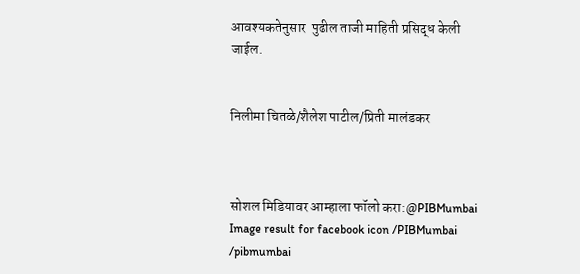आवश्यकतेनुसार  पुढील ताजी माहिती प्रसिद्ध केली जाईल.


निलीमा चितळे/शैलेश पाटील/प्रिती मालंडकर



सोशल मिडियावर आम्हाला फॉलो करा:@PIBMumbai   Image result for facebook icon /PIBMumbai    /pibmumbai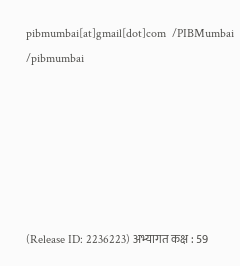pibmumbai[at]gmail[dot]com  /PIBMumbai    /pibmumbai






(Release ID: 2236223) अभ्यागत कक्ष : 59